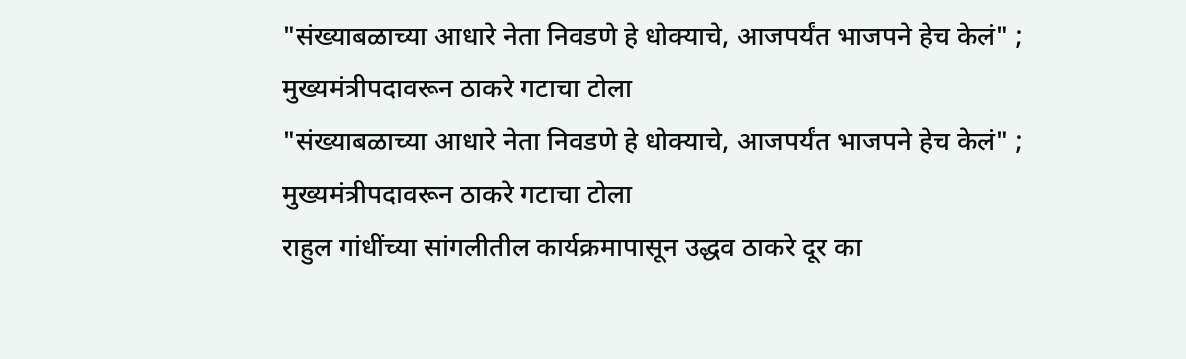"संख्याबळाच्या आधारे नेता निवडणे हे धोक्याचे, आजपर्यंत भाजपने हेच केलं" ; मुख्यमंत्रीपदावरून ठाकरे गटाचा टोला
"संख्याबळाच्या आधारे नेता निवडणे हे धोक्याचे, आजपर्यंत भाजपने हेच केलं" ; मुख्यमंत्रीपदावरून ठाकरे गटाचा टोला
राहुल गांधींच्या सांगलीतील कार्यक्रमापासून उद्धव ठाकरे दूर का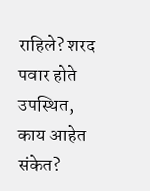राहिले? शरद पवार होते उपस्थित, काय आहेत संकेत?